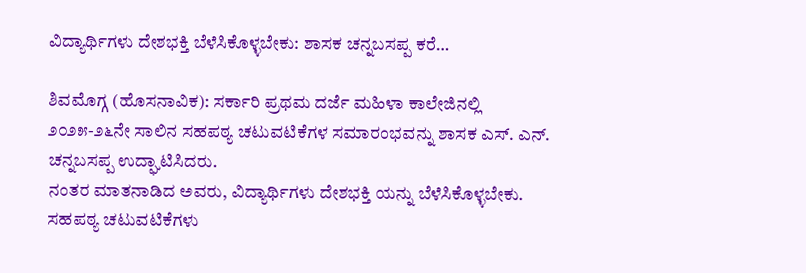ವಿದ್ಯಾರ್ಥಿಗಳು ದೇಶಭಕ್ತಿ ಬೆಳೆಸಿಕೊಳ್ಳಬೇಕು: ಶಾಸಕ ಚನ್ನಬಸಪ್ಪ ಕರೆ…

ಶಿವಮೊಗ್ಗ (ಹೊಸನಾವಿಕ): ಸರ್ಕಾರಿ ಪ್ರಥಮ ದರ್ಜೆ ಮಹಿಳಾ ಕಾಲೇಜಿನಲ್ಲಿ ೨೦೨೫-೨೬ನೇ ಸಾಲಿನ ಸಹಪಠ್ಯ ಚಟುವಟಿಕೆಗಳ ಸಮಾರಂಭವನ್ನು ಶಾಸಕ ಎಸ್. ಎನ್. ಚನ್ನಬಸಪ್ಪ ಉದ್ಘಾಟಿಸಿದರು.
ನಂತರ ಮಾತನಾಡಿದ ಅವರು, ವಿದ್ಯಾರ್ಥಿಗಳು ದೇಶಭಕ್ತಿ ಯನ್ನು ಬೆಳೆಸಿಕೊಳ್ಳಬೇಕು. ಸಹಪಠ್ಯ ಚಟುವಟಿಕೆಗಳು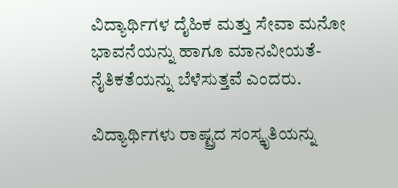ವಿದ್ಯಾರ್ಥಿಗಳ ದೈಹಿಕ ಮತ್ತು ಸೇವಾ ಮನೋ ಭಾವನೆಯನ್ನು ಹಾಗೂ ಮಾನವೀಯತೆ- ನೈತಿಕತೆಯನ್ನು ಬೆಳೆಸುತ್ತವೆ ಎಂದರು.

ವಿದ್ಯಾರ್ಥಿಗಳು ರಾಷ್ಟ್ರದ ಸಂಸ್ಕೃತಿಯನ್ನು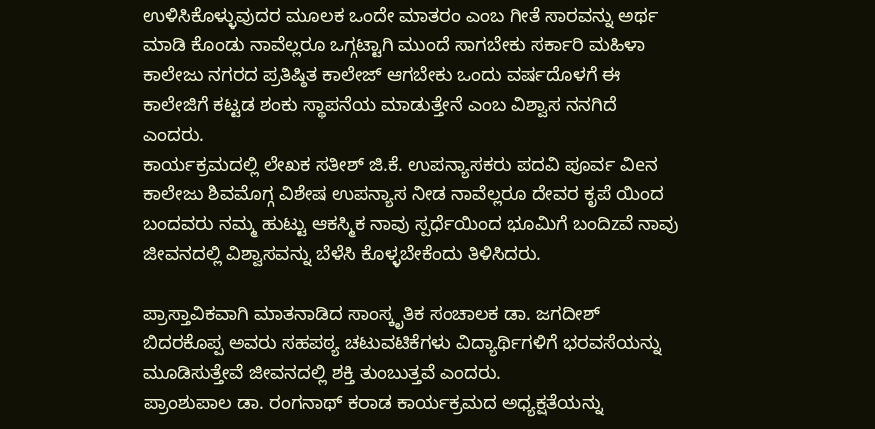ಉಳಿಸಿಕೊಳ್ಳುವುದರ ಮೂಲಕ ಒಂದೇ ಮಾತರಂ ಎಂಬ ಗೀತೆ ಸಾರವನ್ನು ಅರ್ಥ ಮಾಡಿ ಕೊಂಡು ನಾವೆಲ್ಲರೂ ಒಗ್ಗಟ್ಟಾಗಿ ಮುಂದೆ ಸಾಗಬೇಕು ಸರ್ಕಾರಿ ಮಹಿಳಾ ಕಾಲೇಜು ನಗರದ ಪ್ರತಿಷ್ಠಿತ ಕಾಲೇಜ್ ಆಗಬೇಕು ಒಂದು ವರ್ಷದೊಳಗೆ ಈ ಕಾಲೇಜಿಗೆ ಕಟ್ಟಡ ಶಂಕು ಸ್ಥಾಪನೆಯ ಮಾಡುತ್ತೇನೆ ಎಂಬ ವಿಶ್ವಾಸ ನನಗಿದೆ ಎಂದರು.
ಕಾರ್ಯಕ್ರಮದಲ್ಲಿ ಲೇಖಕ ಸತೀಶ್ ಜಿ.ಕೆ. ಉಪನ್ಯಾಸಕರು ಪದವಿ ಪೂರ್ವ ವಿeನ ಕಾಲೇಜು ಶಿವಮೊಗ್ಗ ವಿಶೇಷ ಉಪನ್ಯಾಸ ನೀಡ ನಾವೆಲ್ಲರೂ ದೇವರ ಕೃಪೆ ಯಿಂದ ಬಂದವರು ನಮ್ಮ ಹುಟ್ಟು ಆಕಸ್ಮಿಕ ನಾವು ಸ್ಪರ್ಧೆಯಿಂದ ಭೂಮಿಗೆ ಬಂದಿzವೆ ನಾವು ಜೀವನದಲ್ಲಿ ವಿಶ್ವಾಸವನ್ನು ಬೆಳೆಸಿ ಕೊಳ್ಳಬೇಕೆಂದು ತಿಳಿಸಿದರು.

ಪ್ರಾಸ್ತಾವಿಕವಾಗಿ ಮಾತನಾಡಿದ ಸಾಂಸ್ಕೃತಿಕ ಸಂಚಾಲಕ ಡಾ. ಜಗದೀಶ್ ಬಿದರಕೊಪ್ಪ ಅವರು ಸಹಪಠ್ಯ ಚಟುವಟಿಕೆಗಳು ವಿದ್ಯಾರ್ಥಿಗಳಿಗೆ ಭರವಸೆಯನ್ನು ಮೂಡಿಸುತ್ತೇವೆ ಜೀವನದಲ್ಲಿ ಶಕ್ತಿ ತುಂಬುತ್ತವೆ ಎಂದರು.
ಪ್ರಾಂಶುಪಾಲ ಡಾ. ರಂಗನಾಥ್ ಕರಾಡ ಕಾರ್ಯಕ್ರಮದ ಅಧ್ಯಕ್ಷತೆಯನ್ನು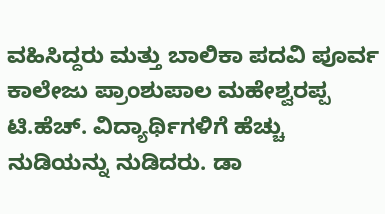ವಹಿಸಿದ್ದರು ಮತ್ತು ಬಾಲಿಕಾ ಪದವಿ ಪೂರ್ವ ಕಾಲೇಜು ಪ್ರಾಂಶುಪಾಲ ಮಹೇಶ್ವರಪ್ಪ ಟಿ.ಹೆಚ್. ವಿದ್ಯಾರ್ಥಿಗಳಿಗೆ ಹೆಚ್ಚು ನುಡಿಯನ್ನು ನುಡಿದರು. ಡಾ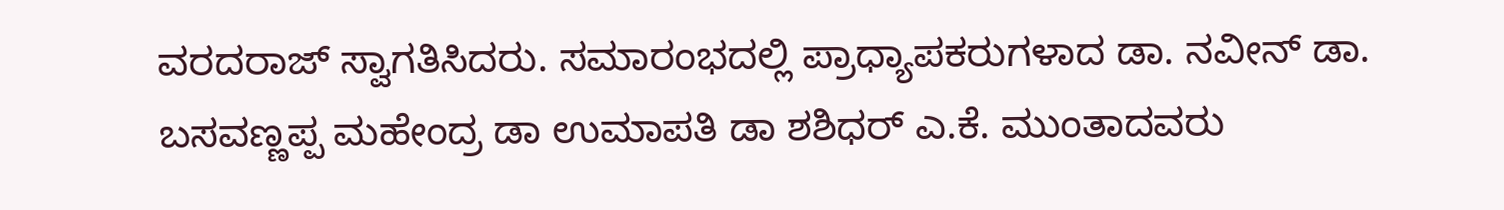ವರದರಾಜ್ ಸ್ವಾಗತಿಸಿದರು. ಸಮಾರಂಭದಲ್ಲಿ ಪ್ರಾಧ್ಯಾಪಕರುಗಳಾದ ಡಾ. ನವೀನ್ ಡಾ. ಬಸವಣ್ಣಪ್ಪ ಮಹೇಂದ್ರ ಡಾ ಉಮಾಪತಿ ಡಾ ಶಶಿಧರ್ ಎ.ಕೆ. ಮುಂತಾದವರು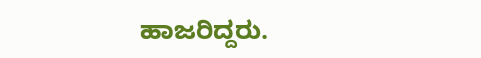ಹಾಜರಿದ್ದರು.